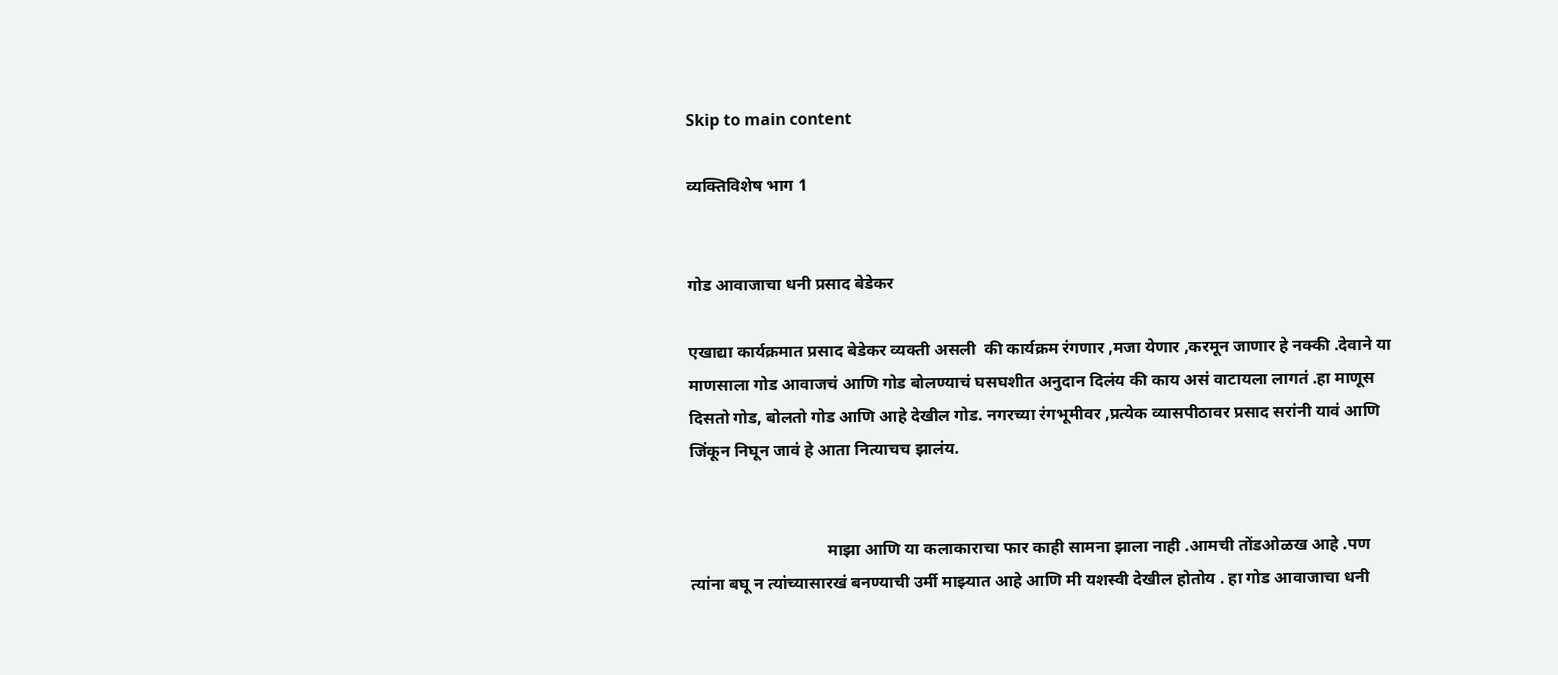Skip to main content

व्यक्तिविशेष भाग 1


गोड आवाजाचा धनी प्रसाद बेडेकर

एखाद्या कार्यक्रमात प्रसाद बेडेकर व्यक्ती असली  की कार्यक्रम रंगणार ,मजा येणार ,करमून जाणार हे नक्की .देवाने या माणसाला गोड आवाजचं आणि गोड बोलण्याचं घसघशीत अनुदान दिलंय की काय असं वाटायला लागतं .हा माणूस दिसतो गोड, बोलतो गोड आणि आहे देखील गोड. नगरच्या रंगभूमीवर ,प्रत्येक व्यासपीठावर प्रसाद सरांनी यावं आणि जिंकून निघून जावं हे आता नित्याचच झालंय.


                                 माझा आणि या कलाकाराचा फार काही सामना झाला नाही .आमची तोंडओळख आहे .पण त्यांना बघू न त्यांच्यासारखं बनण्याची उर्मी माझ्यात आहे आणि मी यशस्वी देखील होतोय . हा गोड आवाजाचा धनी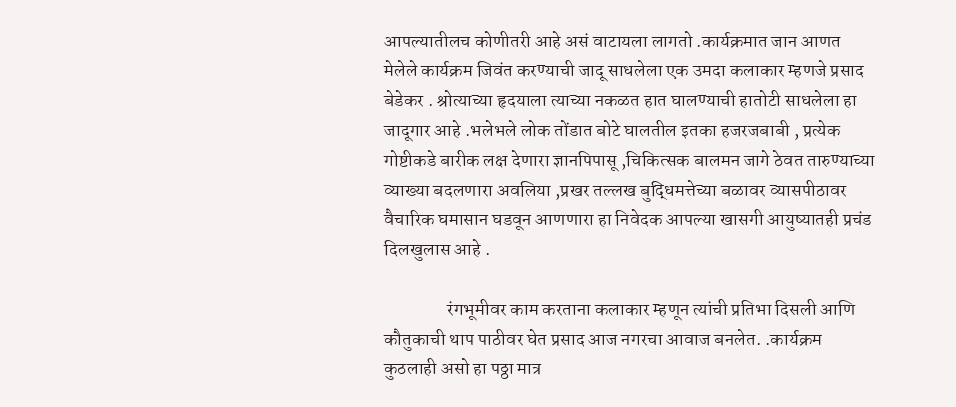आपल्यातीलच कोणीतरी आहे असं वाटायला लागतो .कार्यक्रमात जान आणत मेलेले कार्यक्रम जिवंत करण्याची जादू साधलेला एक उमदा कलाकार म्हणजे प्रसाद बेडेकर . श्रोत्याच्या हृदयाला त्याच्या नकळत हात घालण्याची हातोटी साधलेला हा जादूगार आहे .भलेभले लोक तोंडात बोटे घालतील इतका हजरजबाबी , प्रत्येक गोष्टीकडे बारीक लक्ष देणारा ज्ञानपिपासू ,चिकित्सक बालमन जागे ठेवत तारुण्याच्या व्याख्या बदलणारा अवलिया ,प्रखर तल्लख बुद्धिमत्तेच्या बळावर व्यासपीठावर वैचारिक घमासान घडवून आणणारा हा निवेदक आपल्या खासगी आयुष्यातही प्रचंड दिलखुलास आहे .

                 रंगभूमीवर काम करताना कलाकार म्हणून त्यांची प्रतिभा दिसली आणि कौतुकाची थाप पाठीवर घेत प्रसाद आज नगरचा आवाज बनलेत. .कार्यक्रम कुठलाही असो हा पठ्ठा मात्र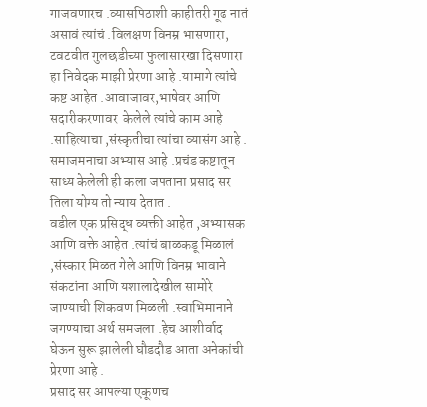गाजवणारच .व्यासपिठाशी काहीतरी गूढ नातं असावं त्यांचं .विलक्षण विनम्र भासणारा, टवटवीत गुलछडीच्या फुलासारखा दिसणारा हा निवेदक माझी प्रेरणा आहे .यामागे त्यांचे कष्ट आहेत .आवाजावर,भाषेवर आणि सदारीकरणावर  केलेले त्यांचे काम आहे .साहित्याचा ,संस्कृतीचा त्यांचा व्यासंग आहे . समाजमनाचा अभ्यास आहे .प्रचंड कष्टातून साध्य केलेली ही कला जपताना प्रसाद सर तिला योग्य तो न्याय देतात .
वडील एक प्रसिद्ध व्यक्ती आहेत ,अभ्यासक आणि वक्ते आहेत .त्यांचं बाळकडू मिळालं ,संस्कार मिळत गेले आणि विनम्र भावाने संकटांना आणि यशालादेखील सामोरे जाण्याची शिकवण मिळली .स्वाभिमानाने जगण्याचा अर्थ समजला .हेच आशीर्वाद घेऊन सुरू झालेली घौडदौड आता अनेकांची प्रेरणा आहे .
प्रसाद सर आपल्या एकूणच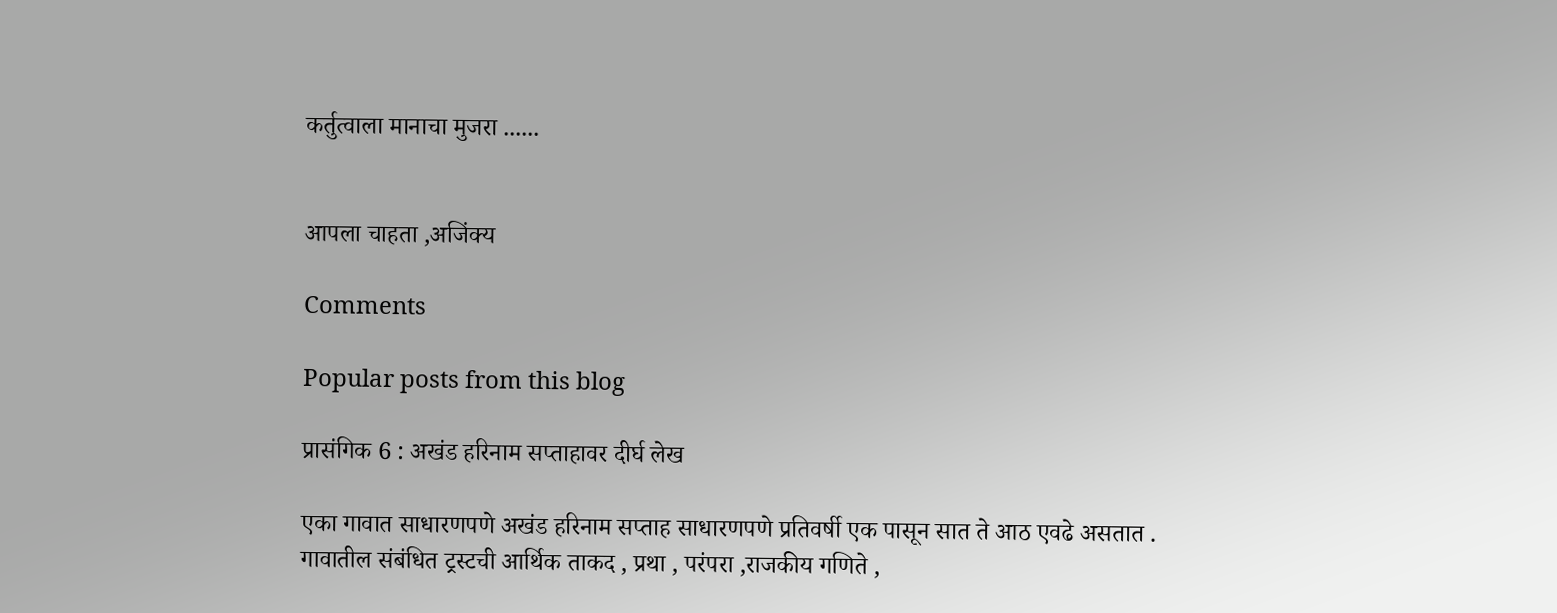कर्तुत्वाला मानाचा मुजरा ......


आपला चाहता ,अजिंक्य

Comments

Popular posts from this blog

प्रासंगिक 6 : अखंड हरिनाम सप्ताहावर दीर्घ लेख

एका गावात साधारणपणे अखंड हरिनाम सप्ताह साधारणपणे प्रतिवर्षी एक पासून सात ते आठ एवढे असतात . गावातील संबंधित ट्रस्टची आर्थिक ताकद , प्रथा , परंपरा ,राजकीय गणिते ,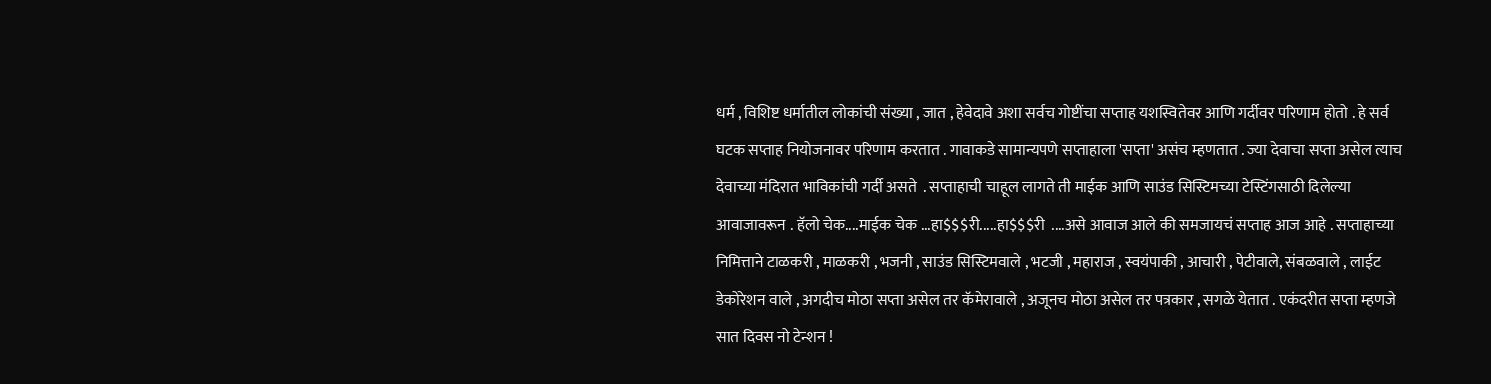धर्म , विशिष्ट धर्मातील लोकांची संख्या , जात , हेवेदावे अशा सर्वच गोष्टींचा सप्ताह यशस्वितेवर आणि गर्दीवर परिणाम होतो . हे सर्व घटक सप्ताह नियोजनावर परिणाम करतात . गावाकडे सामान्यपणे सप्ताहाला 'सप्ता' असंच म्हणतात . ज्या देवाचा सप्ता असेल त्याच देवाच्या मंदिरात भाविकांची गर्दी असते  . सप्ताहाची चाहूल लागते ती माईक आणि साउंड सिस्टिमच्या टेस्टिंगसाठी दिलेल्या आवाजावरून . हॅलो चेक....माईक चेक ...हा$$$री.....हा$$$री  ....असे आवाज आले की समजायचं सप्ताह आज आहे . सप्ताहाच्या निमित्ताने टाळकरी , माळकरी , भजनी , साउंड सिस्टिमवाले , भटजी , महाराज , स्वयंपाकी , आचारी , पेटीवाले, संबळवाले , लाईट डेकोरेशन वाले , अगदीच मोठा सप्ता असेल तर कॅमेरावाले , अजूनच मोठा असेल तर पत्रकार , सगळे येतात . एकंदरीत सप्ता म्हणजे सात दिवस नो टेन्शन !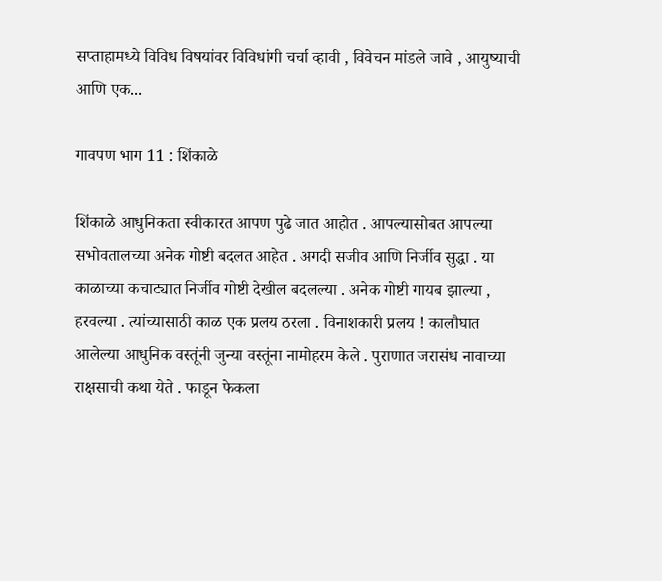सप्ताहामध्ये विविध विषयांवर विविधांगी चर्चा व्हावी , विवेचन मांडले जावे , आयुष्याची आणि एक...

गावपण भाग 11 : शिंकाळे

शिंकाळे आधुनिकता स्वीकारत आपण पुढे जात आहोत . आपल्यासोबत आपल्या सभोवतालच्या अनेक गोष्टी बदलत आहेत . अगदी सजीव आणि निर्जीव सुद्धा . या काळाच्या कचाट्यात निर्जीव गोष्टी देखील बदलल्या . अनेक गोष्टी गायब झाल्या , हरवल्या . त्यांच्यासाठी काळ एक प्रलय ठरला . विनाशकारी प्रलय ! कालौघात आलेल्या आधुनिक वस्तूंनी जुन्या वस्तूंना नामोहरम केले . पुराणात जरासंध नावाच्या राक्षसाची कथा येते . फाडून फेकला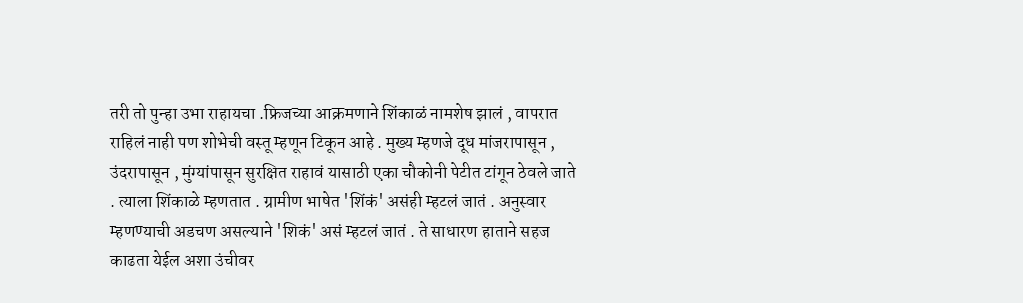तरी तो पुन्हा उभा राहायचा .फ्रिजच्या आक्रमणाने शिंकाळं नामशेष झालं , वापरात राहिलं नाही पण शोभेची वस्तू म्हणून टिकून आहे . मुख्य म्हणजे दूध मांजरापासून , उंदरापासून , मुंग्यांपासून सुरक्षित राहावं यासाठी एका चौकोनी पेटीत टांगून ठेवले जाते . त्याला शिंकाळे म्हणतात . ग्रामीण भाषेत 'शिंकं' असंही म्हटलं जातं . अनुस्वार म्हणण्याची अडचण असल्याने 'शिकं' असं म्हटलं जातं . ते साधारण हाताने सहज काढता येईल अशा उंचीवर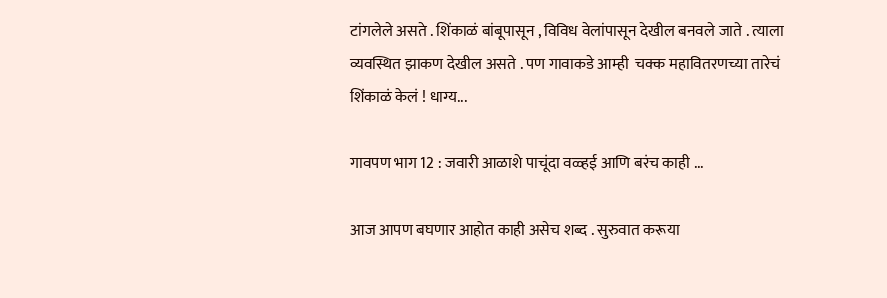टांगलेले असते . शिंकाळं बांबूपासून , विविध वेलांपासून देखील बनवले जाते . त्याला व्यवस्थित झाकण देखील असते . पण गावाकडे आम्ही  चक्क महावितरणच्या तारेचं शिंकाळं केलं ! धाग्य...

गावपण भाग 12 : जवारी आळाशे पाचूंदा वळ्हई आणि बरंच काही ...

आज आपण बघणार आहोत काही असेच शब्द . सुरुवात करूया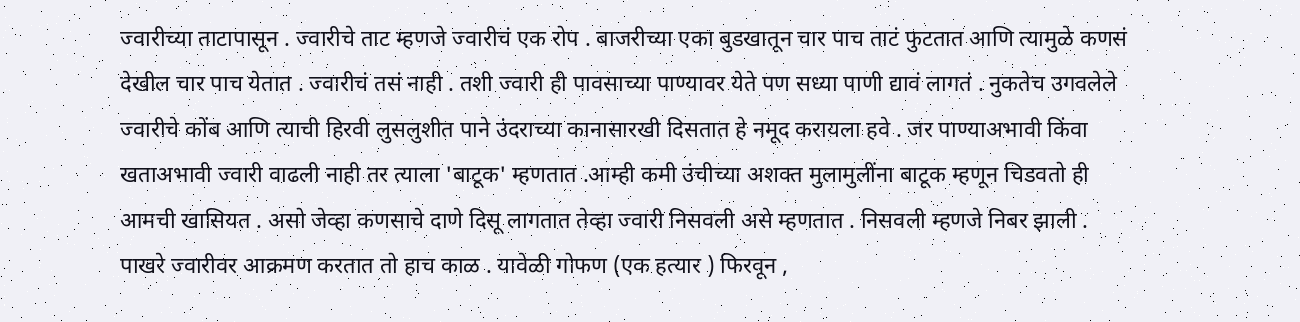ज्वारीच्या ताटापासून . ज्वारीचे ताट म्हणजे ज्वारीचं एक रोप . बाजरीच्या एका बुडखातून चार पाच ताटं फुटतात आणि त्यामुळे कणसं देखील चार पाच येतात . ज्वारीचं तसं नाही . तशी ज्वारी ही पावसाच्या पाण्यावर येते पण सध्या पाणी द्यावं लागतं . नुकतेच उगवलेले ज्वारीचे कोंब आणि त्याची हिरवी लुसलुशीत पाने उंदराच्या कानासारखी दिसतात हे नमूद करायला हवे . जर पाण्याअभावी किंवा खताअभावी ज्वारी वाढली नाही तर त्याला 'बाटूक' म्हणतात .आम्ही कमी उंचीच्या अशक्त मुलामुलींना बाटूक म्हणून चिडवतो ही आमची खासियत . असो जेव्हा कणसाचे दाणे दिसू लागतात तेव्हा ज्वारी निसवली असे म्हणतात . निसवली म्हणजे निबर झाली . पाखरे ज्वारीवर आक्रमण करतात तो हाच काळ . यावेळी गोफण (एक हत्यार ) फिरवून ,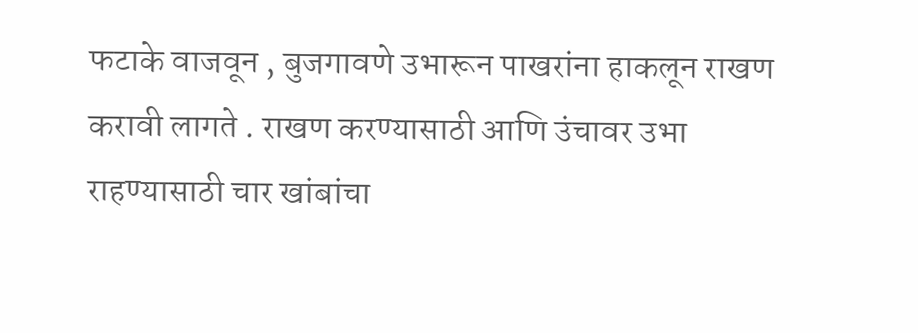फटाके वाजवून , बुजगावणे उभारून पाखरांना हाकलून राखण करावी लागते . राखण करण्यासाठी आणि उंचावर उभा राहण्यासाठी चार खांबांचा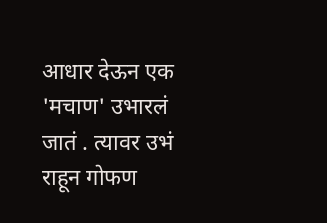आधार देऊन एक 'मचाण' उभारलं जातं . त्यावर उभं राहून गोफण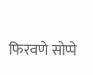फिरवणे सोप्पे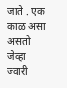जाते . एक काळ असा असतो जेव्हा ज्वारी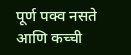पूर्ण पक्व नसते आणि कच्ची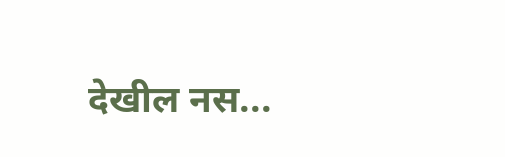देखील नस...